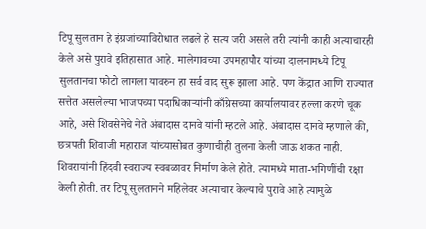टिपू सुलतान हे इंग्रजांच्याविरोधात लढले हे सत्य जरी असले तरी त्यांनी काही अत्याचारही केले असे पुरावे इतिहासात आहे. मालेगावच्या उपमहापौर यांच्या दालनामध्ये टिपू सुलतानचा फोटो लागला यावरुन हा सर्व वाद सुरू झाला आहे. पण केंद्रात आणि राज्यात सत्तेत असलेल्या भाजपच्या पदाधिकाऱ्यांनी काँग्रेसच्या कार्यालयावर हल्ला करणे चूक आहे, असे शिवसेनेचे नेते अंबादास दानवे यांनी म्हटले आहे. अंबादास दानवे म्हणाले की, छत्रपती शिवाजी महाराज यांच्यासोबत कुणाचीही तुलना केली जाऊ शकत नाही. शिवरायांनी हिंदवी स्वराज्य स्वबळावर निर्माण केले होते. त्यामध्ये माता-भगिणींची रक्षा केली होती. तर टिपू सुलतानने महिलेवर अत्याचार केल्याचे पुरावे आहे त्यामुळे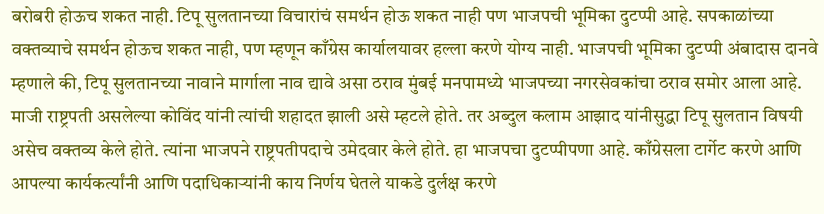बरोबरी होऊच शकत नाही. टिपू सुलतानच्या विचारांचं समर्थन होऊ शकत नाही पण भाजपची भूमिका दुटप्पी आहे. सपकाळांच्या वक्तव्याचे समर्थन होऊच शकत नाही, पण म्हणून काँग्रेस कार्यालयावर हल्ला करणे योग्य नाही. भाजपची भूमिका दुटप्पी अंबादास दानवे म्हणाले की, टिपू सुलतानच्या नावाने मार्गाला नाव द्यावे असा ठराव मुंबई मनपामध्ये भाजपच्या नगरसेवकांचा ठराव समोर आला आहे. माजी राष्ट्रपती असलेल्या कोविंद यांनी त्यांची शहादत झाली असे म्हटले होते. तर अब्दुल कलाम आझाद यांनीसुद्धा टिपू सुलतान विषयी असेच वक्तव्य केले होते. त्यांना भाजपने राष्ट्रपतीपदाचे उमेदवार केले होते. हा भाजपचा दुटप्पीपणा आहे. काँग्रेसला टार्गेट करणे आणि आपल्या कार्यकर्त्यांनी आणि पदाधिकाऱ्यांनी काय निर्णय घेतले याकडे दुर्लक्ष करणे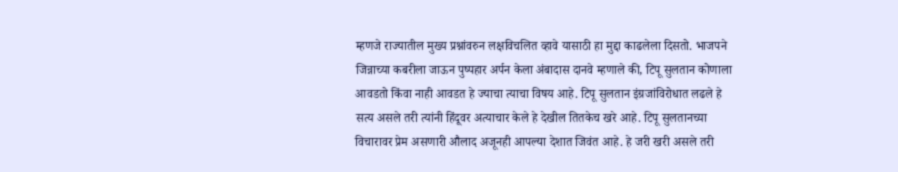म्हणजे राज्यातील मुख्य प्रश्नांवरुन लक्षविचलित व्हावे यासाठी हा मुद्दा काढलेला दिसतो. भाजपने जिन्नाच्या कबरीला जाऊन पुष्पहार अर्पन केला अंबादास दानवे म्हणाले की, टिपू सुलतान कोणाला आवडतो किंवा नाही आवडत हे ज्याचा त्याचा विषय आहे. टिपू सुलतान इंग्रजांविरोधात लढले हे सत्य असले तरी त्यांनी हिंदूवर अत्याचार केले हे देखील तितकेच खरे आहे. टिपू सुलतानच्या विचारावर प्रेम असणारी औलाद अजूनही आपल्या देशात जिवंत आहे. हे जरी खरी असले तरी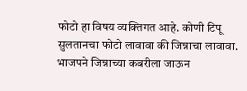फोटो हा विषय व्यक्तिगत आहे. कोणी टिपू सुलतानचा फोटो लावावा की जिन्नाचा लावावा. भाजपने जिन्नाच्या कबरीला जाऊन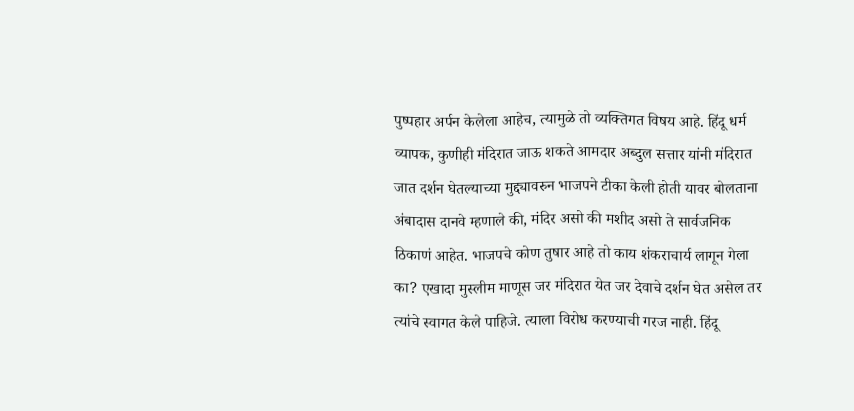पुष्पहार अर्पन केलेला आहेच, त्यामुळे तो व्यक्तिगत विषय आहे. हिंदू धर्म व्यापक, कुणीही मंदिरात जाऊ शकते आमदार अब्दुल सत्तार यांनी मंदिरात जात दर्शन घेतल्याच्या मुद्द्यावरुन भाजपने टीका केली होती यावर बोलताना अंबादास दानवे म्हणाले की, मंदिर असो की मशीद असो ते सार्वजनिक ठिकाणं आहेत. भाजपचे कोण तुषार आहे तो काय शंकराचार्य लागून गेला का? एखादा मुस्लीम माणूस जर मंदिरात येत जर देवाचे दर्शन घेत असेल तर त्यांचे स्वागत केले पाहिजे. त्याला विरोध करण्याची गरज नाही. हिंदू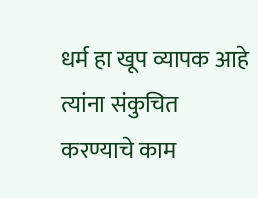धर्म हा खूप व्यापक आहे त्यांना संकुचित करण्याचे काम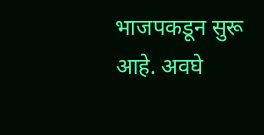भाजपकडून सुरू आहे. अवघे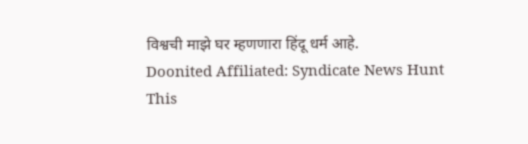विश्वची माझे घर म्हणणारा हिंदू धर्म आहे.
Doonited Affiliated: Syndicate News Hunt
This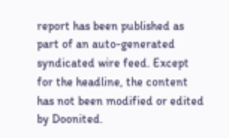report has been published as part of an auto-generated syndicated wire feed. Except for the headline, the content has not been modified or edited by Doonited.